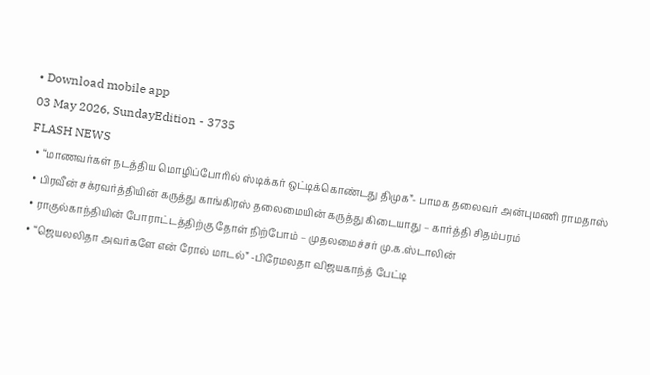• Download mobile app
03 May 2026, SundayEdition - 3735
FLASH NEWS
  • “மாணவர்கள் நடத்திய மொழிப்போரில் ஸ்டிக்கர் ஒட்டிக்கொண்டது திமுக”- பாமக தலைவர் அன்புமணி ராமதாஸ்
  • பிரவீன் சக்ரவர்த்தியின் கருத்து காங்கிரஸ் தலைமையின் கருத்து கிடையாது – கார்த்தி சிதம்பரம்
  • ராகுல்காந்தியின் போராட்டத்திற்கு தோள் நிற்போம் – முதலமைச்சர் மு.க.ஸ்டாலின்
  • “ஜெயலலிதா அவர்களே என் ரோல் மாடல்” -பிரேமலதா விஜயகாந்த் பேட்டி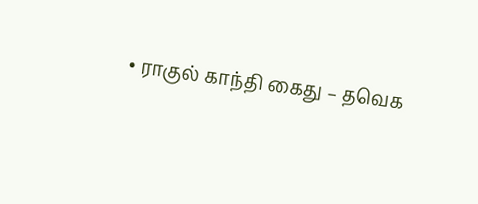• ராகுல் காந்தி கைது – தவெக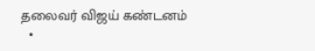தலைவர் விஜய் கண்டனம்
  •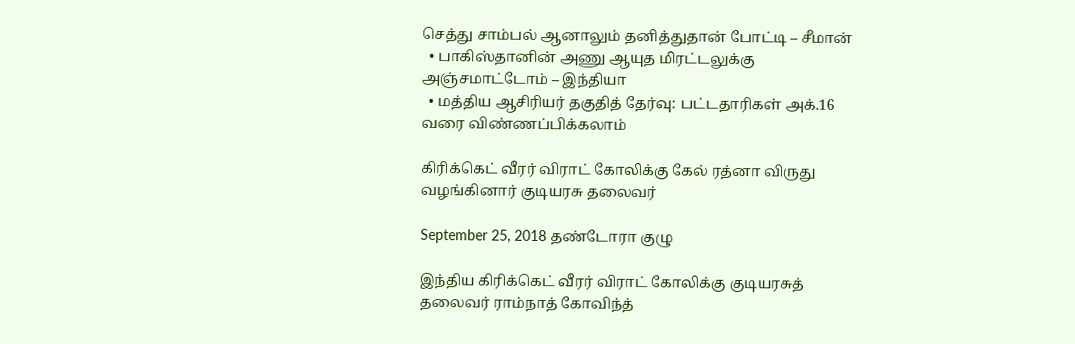செத்து சாம்பல் ஆனாலும் தனித்துதான் போட்டி – சீமான்
  • பாகிஸ்தானின் அணு ஆயுத மிரட்டலுக்கு அஞ்சமாட்டோம் – இந்தியா
  • மத்திய ஆசிரியர் தகுதித் தேர்வு: பட்டதாரிகள் அக்.16 வரை விண்ணப்பிக்கலாம்

கிரிக்கெட் வீரர் விராட் கோலிக்கு கேல் ரத்னா விருது வழங்கினார் குடியரசு தலைவர்

September 25, 2018 தண்டோரா குழு

இந்திய கிரிக்கெட் வீரர் விராட் கோலிக்கு குடியரசுத் தலைவர் ராம்நாத் கோவிந்த்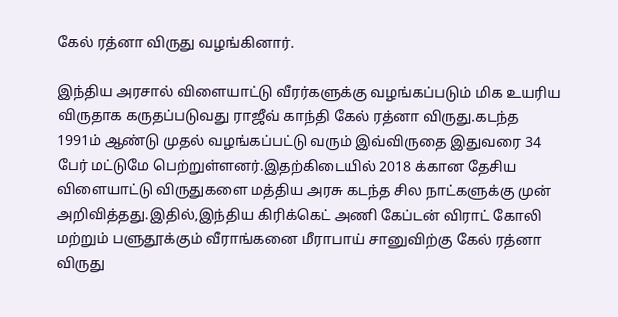கேல் ரத்னா விருது வழங்கினார்.

இந்திய அரசால் விளையாட்டு வீரர்களுக்கு வழங்கப்படும் மிக உயரிய விருதாக கருதப்படுவது ராஜீவ் காந்தி கேல் ரத்னா விருது.கடந்த 1991ம் ஆண்டு முதல் வழங்கப்பட்டு வரும் இவ்விருதை இதுவரை 34 பேர் மட்டுமே பெற்றுள்ளனர்.இதற்கிடையில் 2018 க்கான தேசிய விளையாட்டு விருதுகளை மத்திய அரசு கடந்த சில நாட்களுக்கு முன் அறிவித்தது.இதில்,இந்திய கிரிக்கெட் அணி கேப்டன் விராட் கோலி மற்றும் பளுதூக்கும் வீராங்கனை மீராபாய் சானுவிற்கு கேல் ரத்னா விருது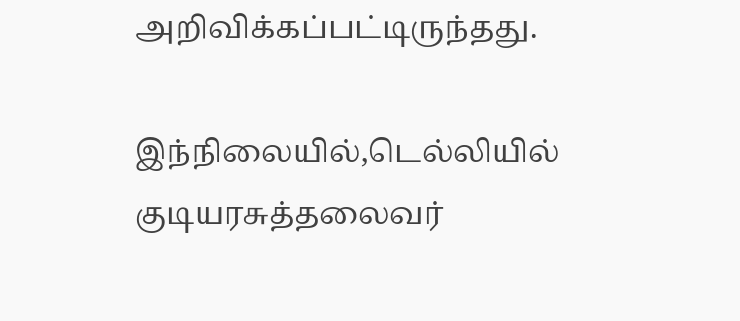அறிவிக்கப்பட்டிருந்தது.

இந்நிலையில்,டெல்லியில் குடியரசுத்தலைவர்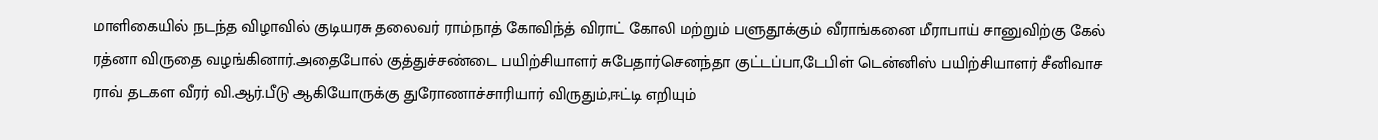மாளிகையில் நடந்த விழாவில் குடியரசு தலைவர் ராம்நாத் கோவிந்த் விராட் கோலி மற்றும் பளுதூக்கும் வீராங்கனை மீராபாய் சானுவிற்கு கேல் ரத்னா விருதை வழங்கினார்.அதைபோல் குத்துச்சண்டை பயிற்சியாளர் சுபேதார்செனந்தா குட்டப்பா,டேபிள் டென்னிஸ் பயிற்சியாளர் சீனிவாச ராவ் தடகள வீரர் வி.ஆர்.பீடு ஆகியோருக்கு துரோணாச்சாரியார் விருதும்,ஈட்டி எறியும்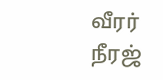வீரர் நீரஜ்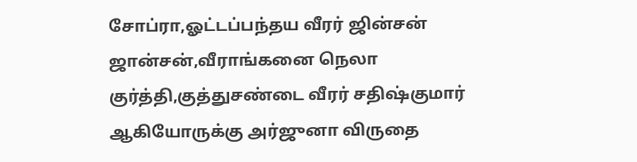சோப்ரா,ஓட்டப்பந்தய வீரர் ஜின்சன் ஜான்சன்,வீராங்கனை நெலா குர்த்தி,குத்துசண்டை வீரர் சதிஷ்குமார் ஆகியோருக்கு அர்ஜுனா விருதை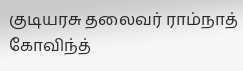குடியரசு தலைவர் ராம்நாத் கோவிந்த்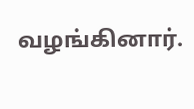வழங்கினார்.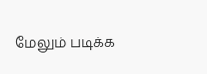மேலும் படிக்க